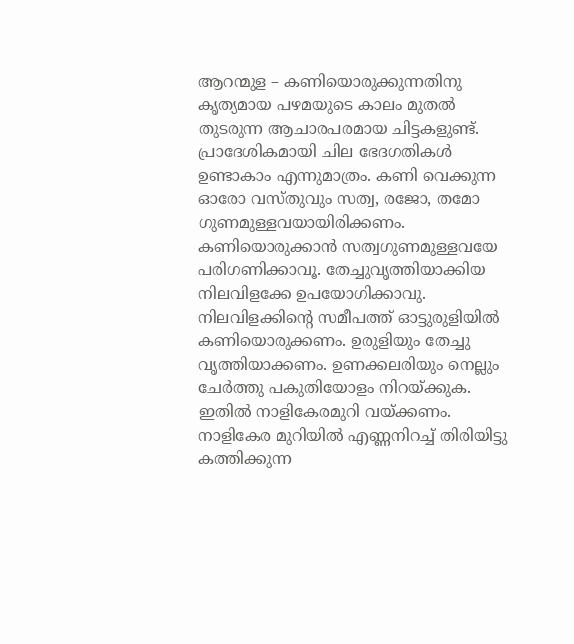ആറന്മുള – കണിയൊരുക്കുന്നതിനു കൃത്യമായ പഴമയുടെ കാലം മുതൽ തുടരുന്ന ആചാരപരമായ ചിട്ടകളുണ്ട്. പ്രാദേശികമായി ചില ഭേദഗതികൾ ഉണ്ടാകാം എന്നുമാത്രം. കണി വെക്കുന്ന ഓരോ വസ്തുവും സത്വ, രജോ, തമോ ഗുണമുള്ളവയായിരിക്കണം. കണിയൊരുക്കാൻ സത്വഗുണമുള്ളവയേ പരിഗണിക്കാവൂ. തേച്ചുവൃത്തിയാക്കിയ നിലവിളക്കേ ഉപയോഗിക്കാവു. നിലവിളക്കിന്റെ സമീപത്ത് ഓട്ടുരുളിയിൽ കണിയൊരുക്കണം. ഉരുളിയും തേച്ചു വൃത്തിയാക്കണം. ഉണക്കലരിയും നെല്ലും ചേർത്തു പകുതിയോളം നിറയ്ക്കുക. ഇതിൽ നാളികേരമുറി വയ്ക്കണം. നാളികേര മുറിയിൽ എണ്ണനിറച്ച് തിരിയിട്ടു കത്തിക്കുന്ന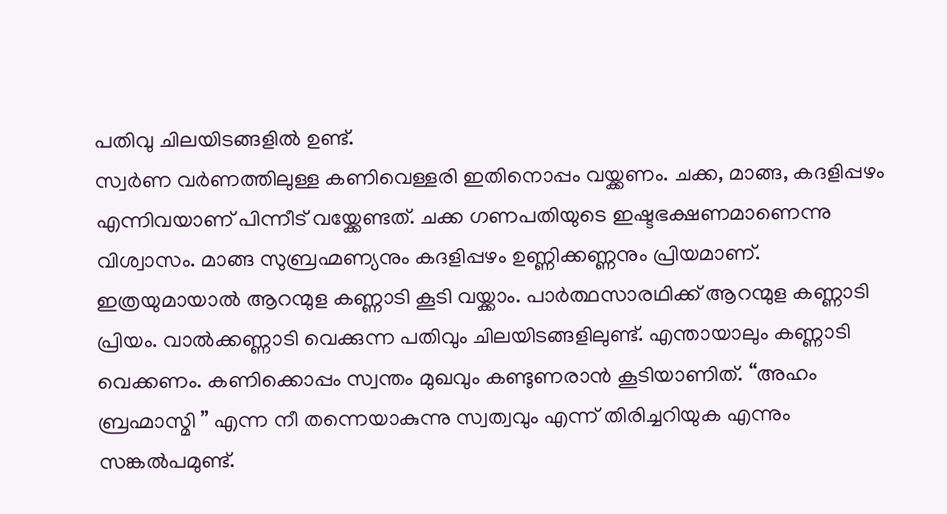പതിവു ചിലയിടങ്ങളിൽ ഉണ്ട്.
സ്വർണ വർണത്തിലുള്ള കണിവെള്ളരി ഇതിനൊപ്പം വയ്ക്കണം. ചക്ക, മാങ്ങ, കദളിപ്പഴം എന്നിവയാണ് പിന്നീട് വയ്ക്കേണ്ടത്. ചക്ക ഗണപതിയുടെ ഇഷ്ടഭക്ഷണമാണെന്നു വിശ്വാസം. മാങ്ങ സുബ്രഹ്മണ്യനും കദളിപ്പഴം ഉണ്ണിക്കണ്ണനും പ്രിയമാണ്. ഇത്രയുമായാൽ ആറന്മുള കണ്ണാടി കൂടി വയ്ക്കാം. പാർത്ഥസാരഥിക്ക് ആറന്മുള കണ്ണാടി പ്രിയം. വാൽക്കണ്ണാടി വെക്കുന്ന പതിവും ചിലയിടങ്ങളിലുണ്ട്. എന്തായാലും കണ്ണാടി വെക്കണം. കണിക്കൊപ്പം സ്വന്തം മുഖവും കണ്ടുണരാൻ കൂടിയാണിത്. “അഹം ബ്രഹ്മാസ്മി ” എന്ന നീ തന്നെയാകുന്നു സ്വത്വവും എന്ന് തിരിച്ചറിയുക എന്നും സങ്കൽപമുണ്ട്.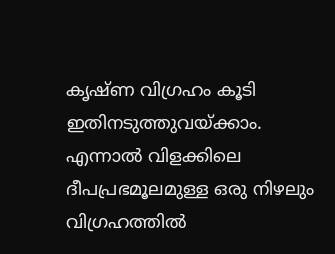കൃഷ്ണ വിഗ്രഹം കൂടി ഇതിനടുത്തുവയ്ക്കാം. എന്നാൽ വിളക്കിലെ ദീപപ്രഭമൂലമുള്ള ഒരു നിഴലും വിഗ്രഹത്തിൽ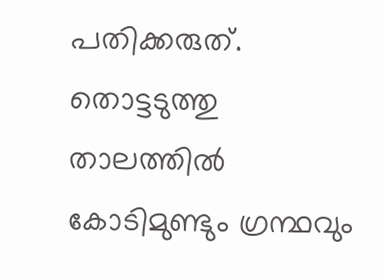പതിക്കരുത്.
തൊട്ടടുത്തു താലത്തിൽ കോടിമുണ്ടും ഗ്രന്ഥവും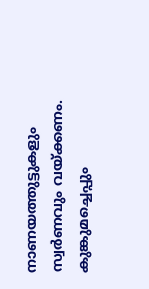നാണയത്തുട്ടുകളും സ്വർണവും വയ്ക്കണം. കുങ്കുമച്ചെപ്പും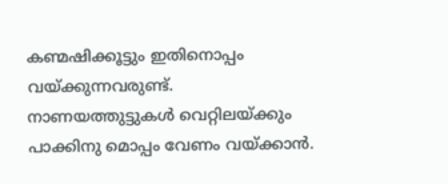കണ്മഷിക്കൂട്ടും ഇതിനൊപ്പം വയ്ക്കുന്നവരുണ്ട്. നാണയത്തുട്ടുകൾ വെറ്റിലയ്ക്കും പാക്കിനു മൊപ്പം വേണം വയ്ക്കാൻ.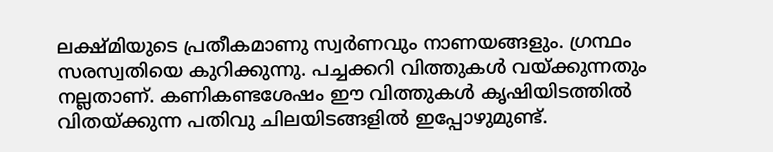ലക്ഷ്മിയുടെ പ്രതീകമാണു സ്വർണവും നാണയങ്ങളും. ഗ്രന്ഥം സരസ്വതിയെ കുറിക്കുന്നു. പച്ചക്കറി വിത്തുകൾ വയ്ക്കുന്നതും നല്ലതാണ്. കണികണ്ടശേഷം ഈ വിത്തുകൾ കൃഷിയിടത്തിൽ വിതയ്ക്കുന്ന പതിവു ചിലയിടങ്ങളിൽ ഇപ്പോഴുമുണ്ട്.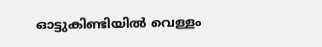ഓട്ടുകിണ്ടിയിൽ വെള്ളം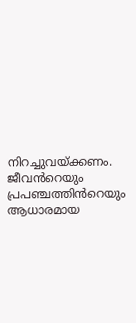നിറച്ചുവയ്ക്കണം. ജീവൻറെയും പ്രപഞ്ചത്തിൻറെയും ആധാരമായ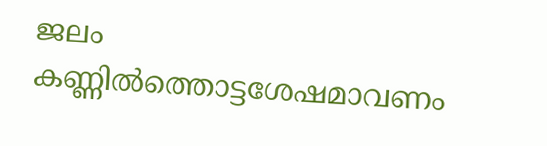ജലം കണ്ണിൽത്തൊട്ടശേഷമാവണം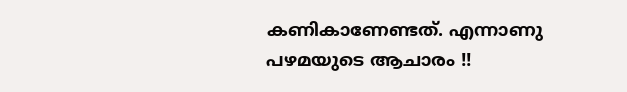കണികാണേണ്ടത്. എന്നാണു പഴമയുടെ ആചാരം !!